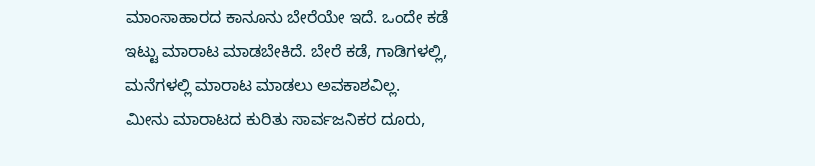ಮಾಂಸಾಹಾರದ ಕಾನೂನು ಬೇರೆಯೇ ಇದೆ. ಒಂದೇ ಕಡೆ ಇಟ್ಟು ಮಾರಾಟ ಮಾಡಬೇಕಿದೆ. ಬೇರೆ ಕಡೆ, ಗಾಡಿಗಳಲ್ಲಿ, ಮನೆಗಳಲ್ಲಿ ಮಾರಾಟ ಮಾಡಲು ಅವಕಾಶವಿಲ್ಲ.
ಮೀನು ಮಾರಾಟದ ಕುರಿತು ಸಾರ್ವಜನಿಕರ ದೂರು,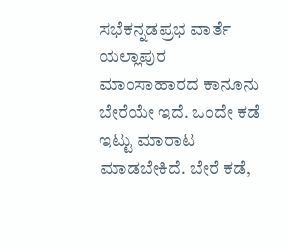ಸಭೆಕನ್ನಡಪ್ರಭ ವಾರ್ತೆ ಯಲ್ಲಾಪುರ
ಮಾಂಸಾಹಾರದ ಕಾನೂನು ಬೇರೆಯೇ ಇದೆ. ಒಂದೇ ಕಡೆ ಇಟ್ಟು ಮಾರಾಟ ಮಾಡಬೇಕಿದೆ. ಬೇರೆ ಕಡೆ,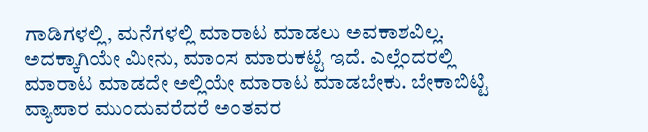ಗಾಡಿಗಳಲ್ಲಿ, ಮನೆಗಳಲ್ಲಿ ಮಾರಾಟ ಮಾಡಲು ಅವಕಾಶವಿಲ್ಲ. ಅದಕ್ಕಾಗಿಯೇ ಮೀನು, ಮಾಂಸ ಮಾರುಕಟ್ಟೆ ಇದೆ. ಎಲ್ಲೆಂದರಲ್ಲಿ ಮಾರಾಟ ಮಾಡದೇ ಅಲ್ಲಿಯೇ ಮಾರಾಟ ಮಾಡಬೇಕು. ಬೇಕಾಬಿಟ್ಟಿ ವ್ಯಾಪಾರ ಮುಂದುವರೆದರೆ ಅಂತವರ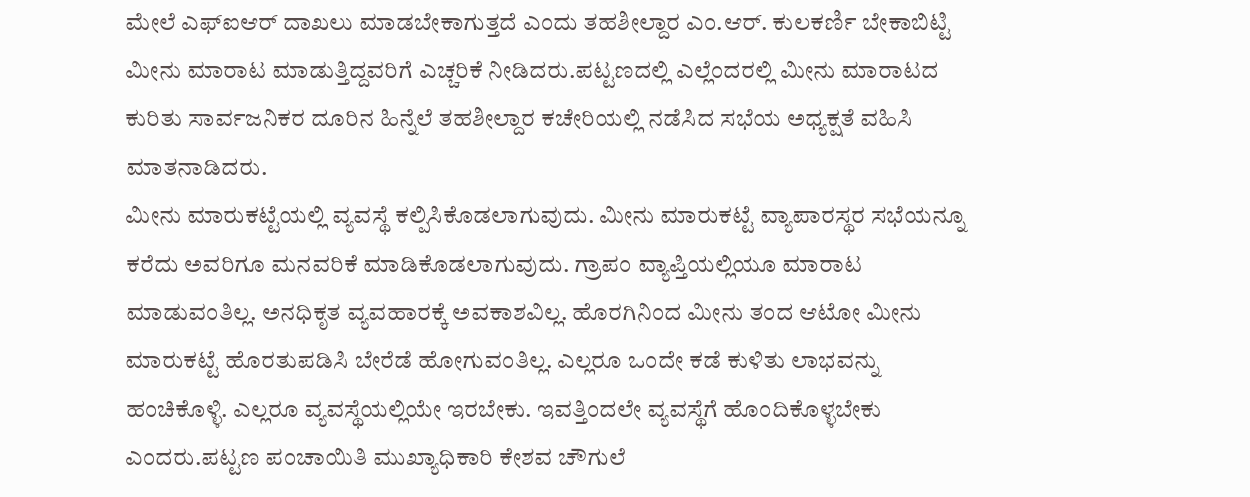ಮೇಲೆ ಎಫ್ಐಆರ್ ದಾಖಲು ಮಾಡಬೇಕಾಗುತ್ತದೆ ಎಂದು ತಹಶೀಲ್ದಾರ ಎಂ.ಆರ್. ಕುಲಕರ್ಣಿ ಬೇಕಾಬಿಟ್ಟಿ ಮೀನು ಮಾರಾಟ ಮಾಡುತ್ತಿದ್ದವರಿಗೆ ಎಚ್ಚರಿಕೆ ನೀಡಿದರು.ಪಟ್ಟಣದಲ್ಲಿ ಎಲ್ಲೆಂದರಲ್ಲಿ ಮೀನು ಮಾರಾಟದ ಕುರಿತು ಸಾರ್ವಜನಿಕರ ದೂರಿನ ಹಿನ್ನೆಲೆ ತಹಶೀಲ್ದಾರ ಕಚೇರಿಯಲ್ಲಿ ನಡೆಸಿದ ಸಭೆಯ ಅಧ್ಯಕ್ಷತೆ ವಹಿಸಿ ಮಾತನಾಡಿದರು.
ಮೀನು ಮಾರುಕಟ್ಟೆಯಲ್ಲಿ ವ್ಯವಸ್ಥೆ ಕಲ್ಪಿಸಿಕೊಡಲಾಗುವುದು. ಮೀನು ಮಾರುಕಟ್ಟೆ ವ್ಯಾಪಾರಸ್ಥರ ಸಭೆಯನ್ನೂ ಕರೆದು ಅವರಿಗೂ ಮನವರಿಕೆ ಮಾಡಿಕೊಡಲಾಗುವುದು. ಗ್ರಾಪಂ ವ್ಯಾಪ್ತಿಯಲ್ಲಿಯೂ ಮಾರಾಟ ಮಾಡುವಂತಿಲ್ಲ. ಅನಧಿಕೃತ ವ್ಯವಹಾರಕ್ಕೆ ಅವಕಾಶವಿಲ್ಲ. ಹೊರಗಿನಿಂದ ಮೀನು ತಂದ ಆಟೋ ಮೀನು ಮಾರುಕಟ್ಟೆ ಹೊರತುಪಡಿಸಿ ಬೇರೆಡೆ ಹೋಗುವಂತಿಲ್ಲ. ಎಲ್ಲರೂ ಒಂದೇ ಕಡೆ ಕುಳಿತು ಲಾಭವನ್ನು ಹಂಚಿಕೊಳ್ಳಿ. ಎಲ್ಲರೂ ವ್ಯವಸ್ಥೆಯಲ್ಲಿಯೇ ಇರಬೇಕು. ಇವತ್ತಿಂದಲೇ ವ್ಯವಸ್ಥೆಗೆ ಹೊಂದಿಕೊಳ್ಳಬೇಕು ಎಂದರು.ಪಟ್ಟಣ ಪಂಚಾಯಿತಿ ಮುಖ್ಯಾಧಿಕಾರಿ ಕೇಶವ ಚೌಗುಲೆ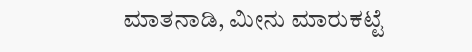ಮಾತನಾಡಿ, ಮೀನು ಮಾರುಕಟ್ಟೆ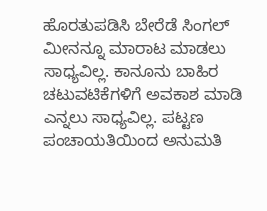ಹೊರತುಪಡಿಸಿ ಬೇರೆಡೆ ಸಿಂಗಲ್ ಮೀನನ್ನೂ ಮಾರಾಟ ಮಾಡಲು ಸಾಧ್ಯವಿಲ್ಲ. ಕಾನೂನು ಬಾಹಿರ ಚಟುವಟಿಕೆಗಳಿಗೆ ಅವಕಾಶ ಮಾಡಿ ಎನ್ನಲು ಸಾಧ್ಯವಿಲ್ಲ. ಪಟ್ಟಣ ಪಂಚಾಯತಿಯಿಂದ ಅನುಮತಿ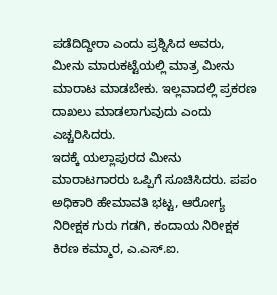ಪಡೆದಿದ್ದೀರಾ ಎಂದು ಪ್ರಶ್ನಿಸಿದ ಅವರು, ಮೀನು ಮಾರುಕಟ್ಟೆಯಲ್ಲಿ ಮಾತ್ರ ಮೀನು ಮಾರಾಟ ಮಾಡಬೇಕು. ಇಲ್ಲವಾದಲ್ಲಿ ಪ್ರಕರಣ ದಾಖಲು ಮಾಡಲಾಗುವುದು ಎಂದು ಎಚ್ಚರಿಸಿದರು.
ಇದಕ್ಕೆ ಯಲ್ಲಾಪುರದ ಮೀನು ಮಾರಾಟಗಾರರು ಒಪ್ಪಿಗೆ ಸೂಚಿಸಿದರು. ಪಪಂ ಅಧಿಕಾರಿ ಹೇಮಾವತಿ ಭಟ್ಟ, ಆರೋಗ್ಯ ನಿರೀಕ್ಷಕ ಗುರು ಗಡಗಿ, ಕಂದಾಯ ನಿರೀಕ್ಷಕ ಕಿರಣ ಕಮ್ಮಾರ, ಎ.ಎಸ್.ಐ.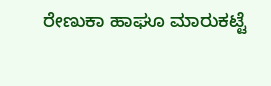ರೇಣುಕಾ ಹಾಘೂ ಮಾರುಕಟ್ಟೆ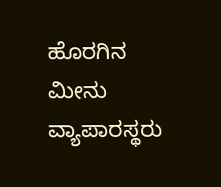ಹೊರಗಿನ ಮೀನು ವ್ಯಾಪಾರಸ್ಥರು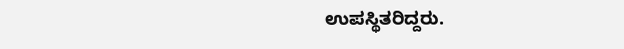ಉಪಸ್ಥಿತರಿದ್ದರು.